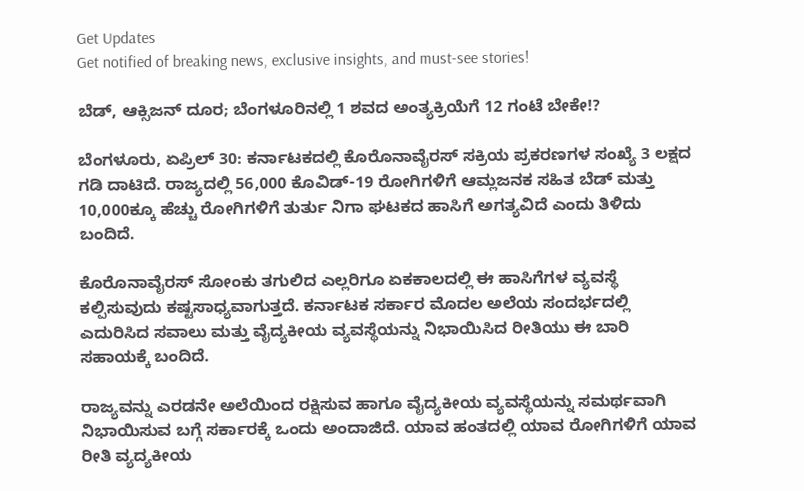Get Updates
Get notified of breaking news, exclusive insights, and must-see stories!

ಬೆಡ್, ಆಕ್ಸಿಜನ್ ದೂರ; ಬೆಂಗಳೂರಿನಲ್ಲಿ 1 ಶವದ ಅಂತ್ಯಕ್ರಿಯೆಗೆ 12 ಗಂಟೆ ಬೇಕೇ!?

ಬೆಂಗಳೂರು, ಏಪ್ರಿಲ್ 30: ಕರ್ನಾಟಕದಲ್ಲಿ ಕೊರೊನಾವೈರಸ್ ಸಕ್ರಿಯ ಪ್ರಕರಣಗಳ ಸಂಖ್ಯೆ 3 ಲಕ್ಷದ ಗಡಿ ದಾಟಿದೆ. ರಾಜ್ಯದಲ್ಲಿ 56,000 ಕೊವಿಡ್-19 ರೋಗಿಗಳಿಗೆ ಆಮ್ಲಜನಕ ಸಹಿತ ಬೆಡ್ ಮತ್ತು 10,000ಕ್ಕೂ ಹೆಚ್ಚು ರೋಗಿಗಳಿಗೆ ತುರ್ತು ನಿಗಾ ಘಟಕದ ಹಾಸಿಗೆ ಅಗತ್ಯವಿದೆ ಎಂದು ತಿಳಿದು ಬಂದಿದೆ.

ಕೊರೊನಾವೈರಸ್ ಸೋಂಕು ತಗುಲಿದ ಎಲ್ಲರಿಗೂ ಏಕಕಾಲದಲ್ಲಿ ಈ ಹಾಸಿಗೆಗಳ ವ್ಯವಸ್ಥೆ ಕಲ್ಪಿಸುವುದು ಕಷ್ಟಸಾಧ್ಯವಾಗುತ್ತದೆ. ಕರ್ನಾಟಕ ಸರ್ಕಾರ ಮೊದಲ ಅಲೆಯ ಸಂದರ್ಭದಲ್ಲಿ ಎದುರಿಸಿದ ಸವಾಲು ಮತ್ತು ವೈದ್ಯಕೀಯ ವ್ಯವಸ್ಥೆಯನ್ನು ನಿಭಾಯಿಸಿದ ರೀತಿಯು ಈ ಬಾರಿ ಸಹಾಯಕ್ಕೆ ಬಂದಿದೆ.

ರಾಜ್ಯವನ್ನು ಎರಡನೇ ಅಲೆಯಿಂದ ರಕ್ಷಿಸುವ ಹಾಗೂ ವೈದ್ಯಕೀಯ ವ್ಯವಸ್ಥೆಯನ್ನು ಸಮರ್ಥವಾಗಿ ನಿಭಾಯಿಸುವ ಬಗ್ಗೆ ಸರ್ಕಾರಕ್ಕೆ ಒಂದು ಅಂದಾಜಿದೆ. ಯಾವ ಹಂತದಲ್ಲಿ ಯಾವ ರೋಗಿಗಳಿಗೆ ಯಾವ ರೀತಿ ವ್ಯದ್ಯಕೀಯ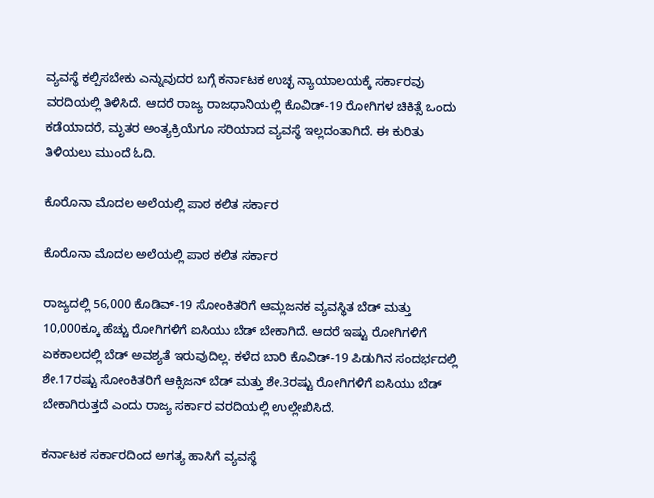ವ್ಯವಸ್ಥೆ ಕಲ್ಪಿಸಬೇಕು ಎನ್ನುವುದರ ಬಗ್ಗೆ ಕರ್ನಾಟಕ ಉಚ್ಛ ನ್ಯಾಯಾಲಯಕ್ಕೆ ಸರ್ಕಾರವು ವರದಿಯಲ್ಲಿ ತಿಳಿಸಿದೆ. ಆದರೆ ರಾಜ್ಯ ರಾಜಧಾನಿಯಲ್ಲಿ ಕೊವಿಡ್-19 ರೋಗಿಗಳ ಚಿಕಿತ್ಸೆ ಒಂದು ಕಡೆಯಾದರೆ, ಮೃತರ ಅಂತ್ಯಕ್ರಿಯೆಗೂ ಸರಿಯಾದ ವ್ಯವಸ್ಥೆ ಇಲ್ಲದಂತಾಗಿದೆ. ಈ ಕುರಿತು ತಿಳಿಯಲು ಮುಂದೆ ಓದಿ.

ಕೊರೊನಾ ಮೊದಲ ಅಲೆಯಲ್ಲಿ ಪಾಠ ಕಲಿತ ಸರ್ಕಾರ

ಕೊರೊನಾ ಮೊದಲ ಅಲೆಯಲ್ಲಿ ಪಾಠ ಕಲಿತ ಸರ್ಕಾರ

ರಾಜ್ಯದಲ್ಲಿ 56,000 ಕೊಡಿವ್-19 ಸೋಂಕಿತರಿಗೆ ಆಮ್ಲಜನಕ ವ್ಯವಸ್ಥಿತ ಬೆಡ್ ಮತ್ತು 10,000ಕ್ಕೂ ಹೆಚ್ಚು ರೋಗಿಗಳಿಗೆ ಐಸಿಯು ಬೆಡ್ ಬೇಕಾಗಿದೆ. ಆದರೆ ಇಷ್ಟು ರೋಗಿಗಳಿಗೆ ಏಕಕಾಲದಲ್ಲಿ ಬೆಡ್ ಅವಶ್ಯತೆ ಇರುವುದಿಲ್ಲ. ಕಳೆದ ಬಾರಿ ಕೊವಿಡ್-19 ಪಿಡುಗಿನ ಸಂದರ್ಭದಲ್ಲಿ ಶೇ.17ರಷ್ಟು ಸೋಂಕಿತರಿಗೆ ಆಕ್ಸಿಜನ್ ಬೆಡ್ ಮತ್ತು ಶೇ.3ರಷ್ಟು ರೋಗಿಗಳಿಗೆ ಐಸಿಯು ಬೆಡ್ ಬೇಕಾಗಿರುತ್ತದೆ ಎಂದು ರಾಜ್ಯ ಸರ್ಕಾರ ವರದಿಯಲ್ಲಿ ಉಲ್ಲೇಖಿಸಿದೆ.

ಕರ್ನಾಟಕ ಸರ್ಕಾರದಿಂದ ಅಗತ್ಯ ಹಾಸಿಗೆ ವ್ಯವಸ್ಥೆ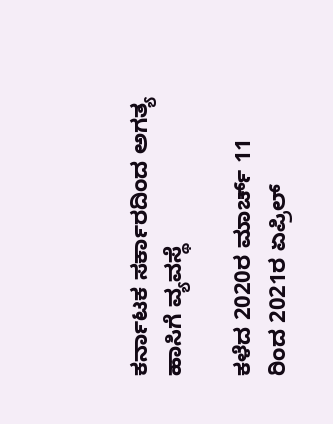ಕರ್ನಾಟಕ ಸರ್ಕಾರದಿಂದ ಅಗತ್ಯ ಹಾಸಿಗೆ ವ್ಯವಸ್ಥೆ

ಕಳೆದ 2020ರ ಮಾರ್ಚ್ 11 ರಿಂದ 2021ರ ಏಪ್ರಿಲ್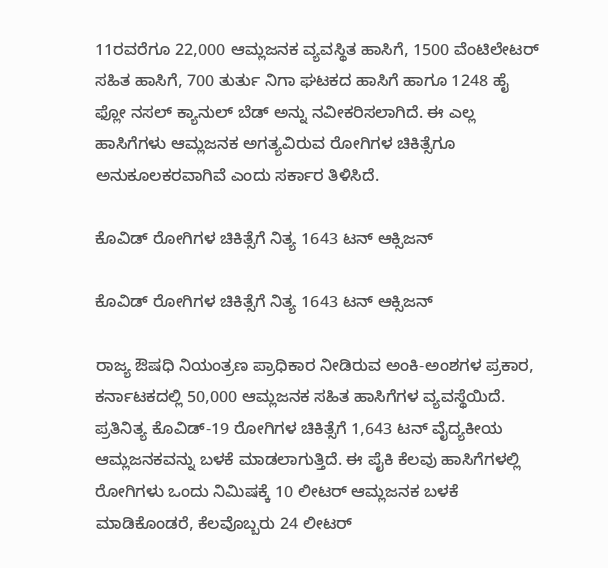11ರವರೆಗೂ 22,000 ಆಮ್ಲಜನಕ ವ್ಯವಸ್ಥಿತ ಹಾಸಿಗೆ, 1500 ವೆಂಟಿಲೇಟರ್ ಸಹಿತ ಹಾಸಿಗೆ, 700 ತುರ್ತು ನಿಗಾ ಘಟಕದ ಹಾಸಿಗೆ ಹಾಗೂ 1248 ಹೈ ಫ್ಲೋ ನಸಲ್ ಕ್ಯಾನುಲ್ ಬೆಡ್ ಅನ್ನು ನವೀಕರಿಸಲಾಗಿದೆ. ಈ ಎಲ್ಲ ಹಾಸಿಗೆಗಳು ಆಮ್ಲಜನಕ ಅಗತ್ಯವಿರುವ ರೋಗಿಗಳ ಚಿಕಿತ್ಸೆಗೂ ಅನುಕೂಲಕರವಾಗಿವೆ ಎಂದು ಸರ್ಕಾರ ತಿಳಿಸಿದೆ.

ಕೊವಿಡ್ ರೋಗಿಗಳ ಚಿಕಿತ್ಸೆಗೆ ನಿತ್ಯ 1643 ಟನ್ ಆಕ್ಸಿಜನ್

ಕೊವಿಡ್ ರೋಗಿಗಳ ಚಿಕಿತ್ಸೆಗೆ ನಿತ್ಯ 1643 ಟನ್ ಆಕ್ಸಿಜನ್

ರಾಜ್ಯ ಔಷಧಿ ನಿಯಂತ್ರಣ ಪ್ರಾಧಿಕಾರ ನೀಡಿರುವ ಅಂಕಿ-ಅಂಶಗಳ ಪ್ರಕಾರ, ಕರ್ನಾಟಕದಲ್ಲಿ 50,000 ಆಮ್ಲಜನಕ ಸಹಿತ ಹಾಸಿಗೆಗಳ ವ್ಯವಸ್ಥೆಯಿದೆ. ಪ್ರತಿನಿತ್ಯ ಕೊವಿಡ್-19 ರೋಗಿಗಳ ಚಿಕಿತ್ಸೆಗೆ 1,643 ಟನ್ ವೈದ್ಯಕೀಯ ಆಮ್ಲಜನಕವನ್ನು ಬಳಕೆ ಮಾಡಲಾಗುತ್ತಿದೆ. ಈ ಪೈಕಿ ಕೆಲವು ಹಾಸಿಗೆಗಳಲ್ಲಿ ರೋಗಿಗಳು ಒಂದು ನಿಮಿಷಕ್ಕೆ 10 ಲೀಟರ್ ಆಮ್ಲಜನಕ ಬಳಕೆ ಮಾಡಿಕೊಂಡರೆ, ಕೆಲವೊಬ್ಬರು 24 ಲೀಟರ್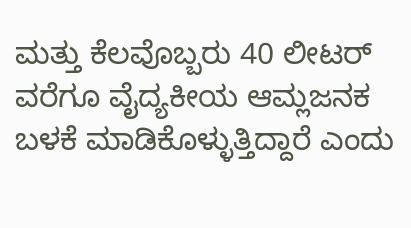ಮತ್ತು ಕೆಲವೊಬ್ಬರು 40 ಲೀಟರ್ ವರೆಗೂ ವೈದ್ಯಕೀಯ ಆಮ್ಲಜನಕ ಬಳಕೆ ಮಾಡಿಕೊಳ್ಳುತ್ತಿದ್ದಾರೆ ಎಂದು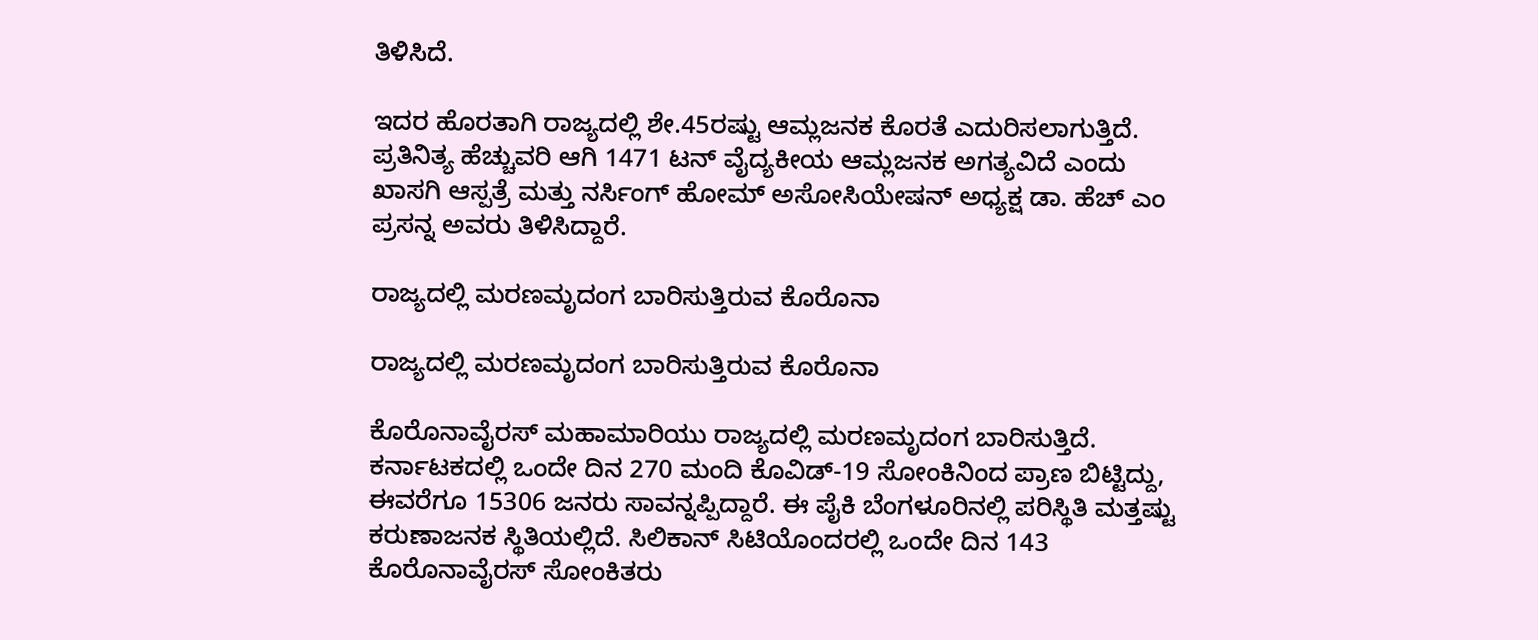ತಿಳಿಸಿದೆ.

ಇದರ ಹೊರತಾಗಿ ರಾಜ್ಯದಲ್ಲಿ ಶೇ.45ರಷ್ಟು ಆಮ್ಲಜನಕ ಕೊರತೆ ಎದುರಿಸಲಾಗುತ್ತಿದೆ. ಪ್ರತಿನಿತ್ಯ ಹೆಚ್ಚುವರಿ ಆಗಿ 1471 ಟನ್ ವೈದ್ಯಕೀಯ ಆಮ್ಲಜನಕ ಅಗತ್ಯವಿದೆ ಎಂದು ಖಾಸಗಿ ಆಸ್ಪತ್ರೆ ಮತ್ತು ನರ್ಸಿಂಗ್ ಹೋಮ್ ಅಸೋಸಿಯೇಷನ್ ಅಧ್ಯಕ್ಷ ಡಾ. ಹೆಚ್ ಎಂ ಪ್ರಸನ್ನ ಅವರು ತಿಳಿಸಿದ್ದಾರೆ.

ರಾಜ್ಯದಲ್ಲಿ ಮರಣಮೃದಂಗ ಬಾರಿಸುತ್ತಿರುವ ಕೊರೊನಾ

ರಾಜ್ಯದಲ್ಲಿ ಮರಣಮೃದಂಗ ಬಾರಿಸುತ್ತಿರುವ ಕೊರೊನಾ

ಕೊರೊನಾವೈರಸ್ ಮಹಾಮಾರಿಯು ರಾಜ್ಯದಲ್ಲಿ ಮರಣಮೃದಂಗ ಬಾರಿಸುತ್ತಿದೆ. ಕರ್ನಾಟಕದಲ್ಲಿ ಒಂದೇ ದಿನ 270 ಮಂದಿ ಕೊವಿಡ್-19 ಸೋಂಕಿನಿಂದ ಪ್ರಾಣ ಬಿಟ್ಟಿದ್ದು, ಈವರೆಗೂ 15306 ಜನರು ಸಾವನ್ನಪ್ಪಿದ್ದಾರೆ. ಈ ಪೈಕಿ ಬೆಂಗಳೂರಿನಲ್ಲಿ ಪರಿಸ್ಥಿತಿ ಮತ್ತಷ್ಟು ಕರುಣಾಜನಕ ಸ್ಥಿತಿಯಲ್ಲಿದೆ. ಸಿಲಿಕಾನ್ ಸಿಟಿಯೊಂದರಲ್ಲಿ ಒಂದೇ ದಿನ 143 ಕೊರೊನಾವೈರಸ್ ಸೋಂಕಿತರು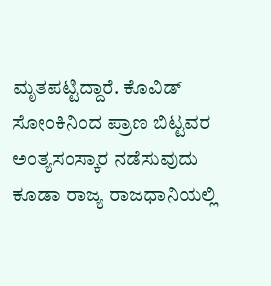ಮೃತಪಟ್ಟಿದ್ದಾರೆ. ಕೊವಿಡ್ ಸೋಂಕಿನಿಂದ ಪ್ರಾಣ ಬಿಟ್ಟವರ ಅಂತ್ಯಸಂಸ್ಕಾರ ನಡೆಸುವುದು ಕೂಡಾ ರಾಜ್ಯ ರಾಜಧಾನಿಯಲ್ಲಿ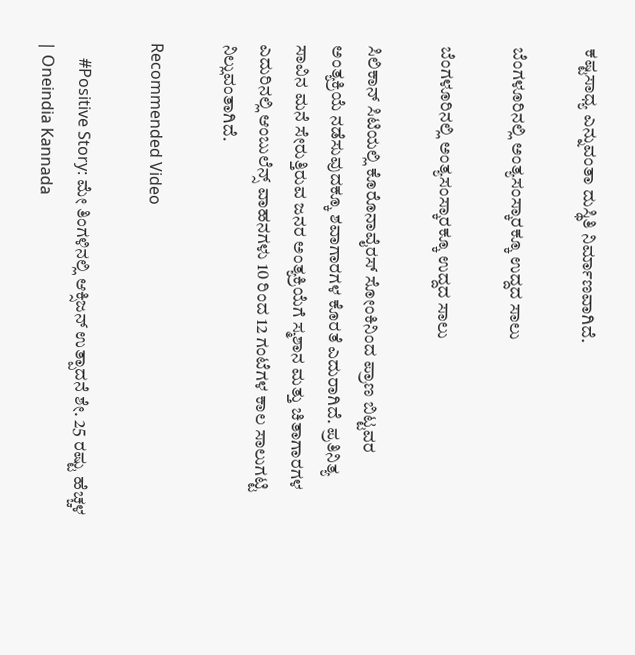ಕಷ್ಟಸಾಧ್ಯ ಎನ್ನುವಂತಾ ದುಸ್ಥಿತಿ ನಿರ್ಮಾಣವಾಗಿದೆ.

ಬೆಂಗಳೂರಿನಲ್ಲಿ ಅಂತ್ಯಸಂಸ್ಕಾರಕ್ಕೂ ಉದ್ದದ ಸಾಲು

ಬೆಂಗಳೂರಿನಲ್ಲಿ ಅಂತ್ಯಸಂಸ್ಕಾರಕ್ಕೂ ಉದ್ದದ ಸಾಲು

ಸಿಲಿಕಾನ್ ಸಿಟಿಯಲ್ಲಿ ಕೊರೊನಾವೈರಸ್ ಸೋಂಕಿನಿಂದ ಪ್ರಾಣ ಬಿಟ್ಟವರ ಅಂತ್ಯಕ್ರಿಯೆ ನಡೆಸುವುದಕ್ಕೂ ಶವಾಗಾರಗಳ ಕೊರತೆ ಎದುರಾಗಿದೆ. ಪ್ರತಿನಿತ್ಯ ಸಾವಿನ ಮನೆ ಸೇರುತ್ತಿರುವ ಜನರ ಅಂತ್ಯಕ್ರಿಯೆಗೆ ಸ್ಮಶಾನ ಮತ್ತು ಚಿತಾಗಾರಗಳ ಎದುರಿನಲ್ಲಿ ಆಂಬುಲೆನ್ಸ್ ವಾಹನಗಳು 10 ರಿಂದ 12 ಗಂಟೆಗಳ ಕಾಲ ಸಾಲುಗಟ್ಟಿ ನಿಲ್ಲುವಂತಾಗಿದೆ.

Recommended Video

    #Positive Story: ಮೇ ತಿಂಗಳಿನಲ್ಲಿ ಆಕ್ಸಿಜನ್ ಉತ್ಪಾದನೆ ಶೇ. 25 ರಷ್ಟು ಹೆಚ್ಚಳ | Oneindia Kannada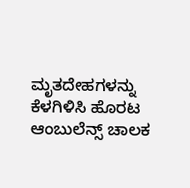ಮೃತದೇಹಗಳನ್ನು ಕೆಳಗಿಳಿಸಿ ಹೊರಟ ಆಂಬುಲೆನ್ಸ್ ಚಾಲಕ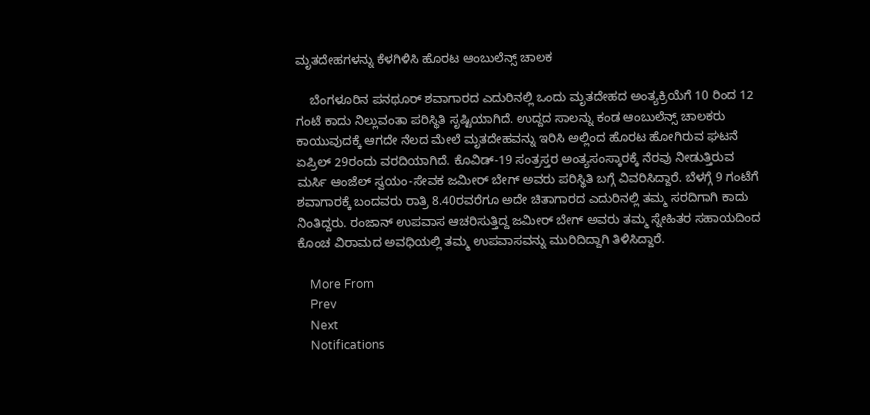ಮೃತದೇಹಗಳನ್ನು ಕೆಳಗಿಳಿಸಿ ಹೊರಟ ಆಂಬುಲೆನ್ಸ್ ಚಾಲಕ

    ಬೆಂಗಳೂರಿನ ಪನಥೂರ್ ಶವಾಗಾರದ ಎದುರಿನಲ್ಲಿ ಒಂದು ಮೃತದೇಹದ ಅಂತ್ಯಕ್ರಿಯೆಗೆ 10 ರಿಂದ 12 ಗಂಟೆ ಕಾದು ನಿಲ್ಲುವಂತಾ ಪರಿಸ್ಥಿತಿ ಸೃಷ್ಟಿಯಾಗಿದೆ. ಉದ್ದದ ಸಾಲನ್ನು ಕಂಡ ಆಂಬುಲೆನ್ಸ್ ಚಾಲಕರು ಕಾಯುವುದಕ್ಕೆ ಆಗದೇ ನೆಲದ ಮೇಲೆ ಮೃತದೇಹವನ್ನು ಇರಿಸಿ ಅಲ್ಲಿಂದ ಹೊರಟ ಹೋಗಿರುವ ಘಟನೆ ಏಪ್ರಿಲ್ 29ರಂದು ವರದಿಯಾಗಿದೆ. ಕೊವಿಡ್-19 ಸಂತ್ರಸ್ತರ ಅಂತ್ಯಸಂಸ್ಕಾರಕ್ಕೆ ನೆರವು ನೀಡುತ್ತಿರುವ ಮರ್ಸಿ ಆಂಜೆಲ್ ಸ್ವಯಂ-ಸೇವಕ ಜಮೀರ್ ಬೇಗ್ ಅವರು ಪರಿಸ್ಥಿತಿ ಬಗ್ಗೆ ವಿವರಿಸಿದ್ದಾರೆ. ಬೆಳಗ್ಗೆ 9 ಗಂಟೆಗೆ ಶವಾಗಾರಕ್ಕೆ ಬಂದವರು ರಾತ್ರಿ 8.40ರವರೆಗೂ ಅದೇ ಚಿತಾಗಾರದ ಎದುರಿನಲ್ಲಿ ತಮ್ಮ ಸರದಿಗಾಗಿ ಕಾದು ನಿಂತಿದ್ದರು. ರಂಜಾನ್ ಉಪವಾಸ ಆಚರಿಸುತ್ತಿದ್ದ ಜಮೀರ್ ಬೇಗ್ ಅವರು ತಮ್ಮ ಸ್ನೇಹಿತರ ಸಹಾಯದಿಂದ ಕೊಂಚ ವಿರಾಮದ ಅವಧಿಯಲ್ಲಿ ತಮ್ಮ ಉಪವಾಸವನ್ನು ಮುರಿದಿದ್ದಾಗಿ ತಿಳಿಸಿದ್ದಾರೆ.

    More From
    Prev
    Next
    Notifications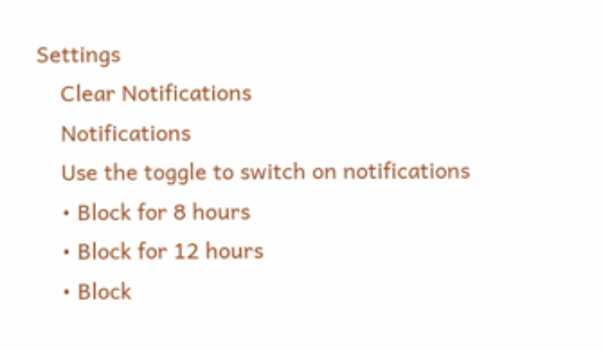Settings
    Clear Notifications
    Notifications
    Use the toggle to switch on notifications
    • Block for 8 hours
    • Block for 12 hours
    • Block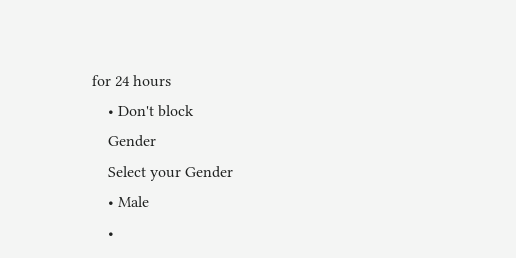for 24 hours
    • Don't block
    Gender
    Select your Gender
    • Male
    •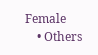Female
    • Others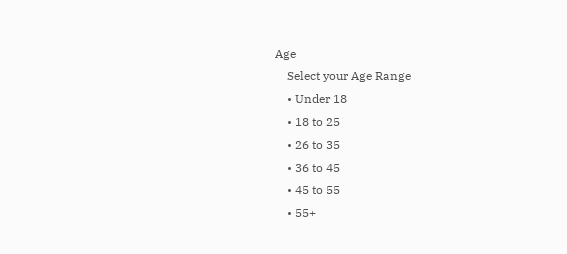Age
    Select your Age Range
    • Under 18
    • 18 to 25
    • 26 to 35
    • 36 to 45
    • 45 to 55
    • 55+